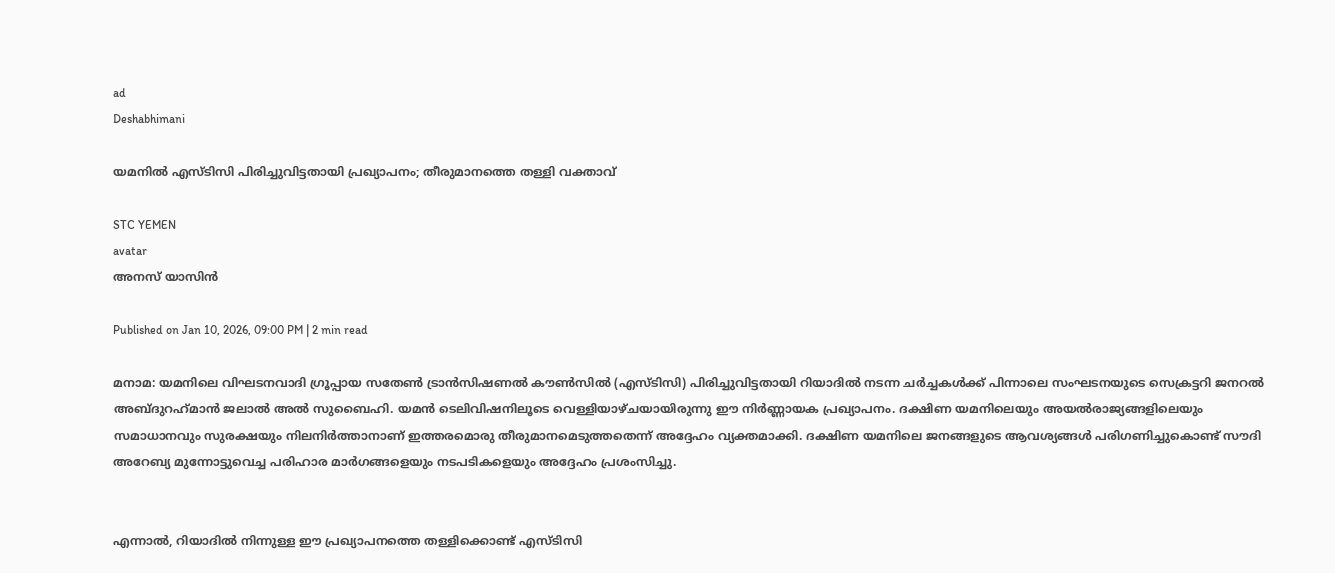ad
Deshabhimani

യമനില്‍ എസ്ടിസി പിരിച്ചുവിട്ടതായി പ്രഖ്യാപനം; തീരുമാനത്തെ തള്ളി വക്താവ്

STC YEMEN
avatar
അനസ് യാസിന്‍

Published on Jan 10, 2026, 09:00 PM | 2 min read

മനാമ: യമനിലെ വിഘടനവാദി ഗ്രൂപ്പായ സതേണ്‍ ട്രാന്‍സിഷണല്‍ കൗണ്‍സില്‍ (എസ്ടിസി) പിരിച്ചുവിട്ടതായി റിയാദില്‍ നടന്ന ചര്‍ച്ചകള്‍ക്ക് പിന്നാലെ സംഘടനയുടെ സെക്രട്ടറി ജനറല്‍ അബ്ദുറഹ്‌മാന്‍ ജലാല്‍ അല്‍ സുബൈഹി. യമന്‍ ടെലിവിഷനിലൂടെ വെള്ളിയാഴ്ചയായിരുന്നു ഈ നിര്‍ണ്ണായക പ്രഖ്യാപനം. ദക്ഷിണ യമനിലെയും അയല്‍രാജ്യങ്ങളിലെയും സമാധാനവും സുരക്ഷയും നിലനിര്‍ത്താനാണ് ഇത്തരമൊരു തീരുമാനമെടുത്തതെന്ന് അദ്ദേഹം വ്യക്തമാക്കി. ദക്ഷിണ യമനിലെ ജനങ്ങളുടെ ആവശ്യങ്ങള്‍ പരിഗണിച്ചുകൊണ്ട് സൗദി അറേബ്യ മുന്നോട്ടുവെച്ച പരിഹാര മാര്‍ഗങ്ങളെയും നടപടികളെയും അദ്ദേഹം പ്രശംസിച്ചു.


എന്നാല്‍, റിയാദില്‍ നിന്നുള്ള ഈ പ്രഖ്യാപനത്തെ തള്ളിക്കൊണ്ട് എസ്ടിസി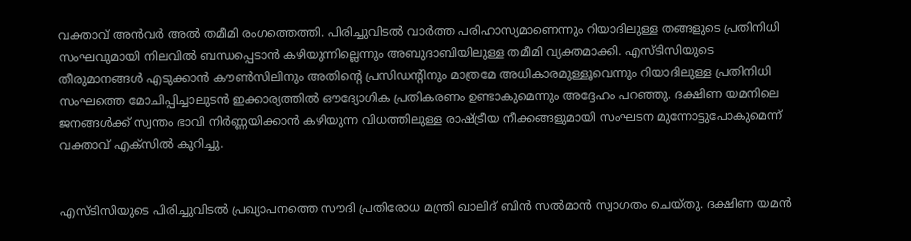വക്താവ് അന്‍വര്‍ അല്‍ തമീമി രംഗത്തെത്തി. പിരിച്ചുവിടല്‍ വാര്‍ത്ത പരിഹാസ്യമാണെന്നും റിയാദിലുള്ള തങ്ങളുടെ പ്രതിനിധി സംഘവുമായി നിലവില്‍ ബന്ധപ്പെടാന്‍ കഴിയുന്നില്ലെന്നും അബുദാബിയിലുള്ള തമീമി വ്യക്തമാക്കി. എസ്ടിസിയുടെ തീരുമാനങ്ങള്‍ എടുക്കാന്‍ കൗണ്‍സിലിനും അതിന്റെ പ്രസിഡന്റിനും മാത്രമേ അധികാരമുള്ളൂവെന്നും റിയാദിലുള്ള പ്രതിനിധി സംഘത്തെ മോചിപ്പിച്ചാലുടന്‍ ഇക്കാര്യത്തില്‍ ഔദ്യോഗിക പ്രതികരണം ഉണ്ടാകുമെന്നും അദ്ദേഹം പറഞ്ഞു. ദക്ഷിണ യമനിലെ ജനങ്ങള്‍ക്ക് സ്വന്തം ഭാവി നിര്‍ണ്ണയിക്കാന്‍ കഴിയുന്ന വിധത്തിലുള്ള രാഷ്ട്രീയ നീക്കങ്ങളുമായി സംഘടന മുന്നോട്ടുപോകുമെന്ന് വക്താവ് എക്‌സില്‍ കുറിച്ചു.


എസ്ടിസിയുടെ പിരിച്ചുവിടല്‍ പ്രഖ്യാപനത്തെ സൗദി പ്രതിരോധ മന്ത്രി ഖാലിദ് ബിന്‍ സല്‍മാന്‍ സ്വാഗതം ചെയ്തു. ദക്ഷിണ യമന്‍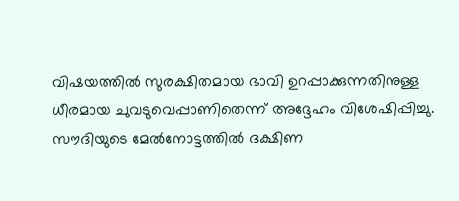വിഷയത്തില്‍ സുരക്ഷിതമായ ഭാവി ഉറപ്പാക്കുന്നതിനുള്ള ധീരമായ ചുവടുവെപ്പാണിതെന്ന് അദ്ദേഹം വിശേഷിപ്പിച്ചു. സൗദിയുടെ മേല്‍നോട്ടത്തില്‍ ദക്ഷിണ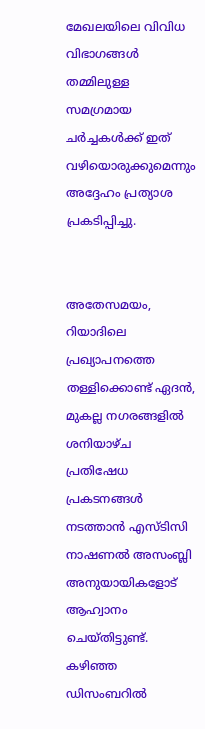മേഖലയിലെ വിവിധ വിഭാഗങ്ങള്‍ തമ്മിലുള്ള സമഗ്രമായ ചര്‍ച്ചകള്‍ക്ക് ഇത് വഴിയൊരുക്കുമെന്നും അദ്ദേഹം പ്രത്യാശ പ്രകടിപ്പിച്ചു.


അതേസമയം, റിയാദിലെ പ്രഖ്യാപനത്തെ തള്ളിക്കൊണ്ട് ഏദന്‍, മുകല്ല നഗരങ്ങളില്‍ ശനിയാഴ്ച പ്രതിഷേധ പ്രകടനങ്ങള്‍ നടത്താന്‍ എസ്ടിസി നാഷണല്‍ അസംബ്ലി അനുയായികളോട് ആഹ്വാനം ചെയ്തിട്ടുണ്ട്. കഴിഞ്ഞ ഡിസംബറില്‍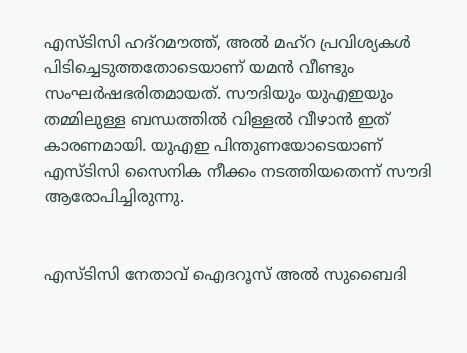എസ്ടിസി ഹദ്‌റമൗത്ത്, അല്‍ മഹ്‌റ പ്രവിശ്യകള്‍ പിടിച്ചെടുത്തതോടെയാണ് യമന്‍ വീണ്ടും സംഘര്‍ഷഭരിതമായത്. സൗദിയും യുഎഇയും തമ്മിലുള്ള ബന്ധത്തില്‍ വിള്ളല്‍ വീഴാന്‍ ഇത് കാരണമായി. യുഎഇ പിന്തുണയോടെയാണ് എസ്ടിസി സൈനിക നീക്കം നടത്തിയതെന്ന് സൗദി ആരോപിച്ചിരുന്നു.


എസ്ടിസി നേതാവ് ഐദറൂസ് അല്‍ സുബൈദി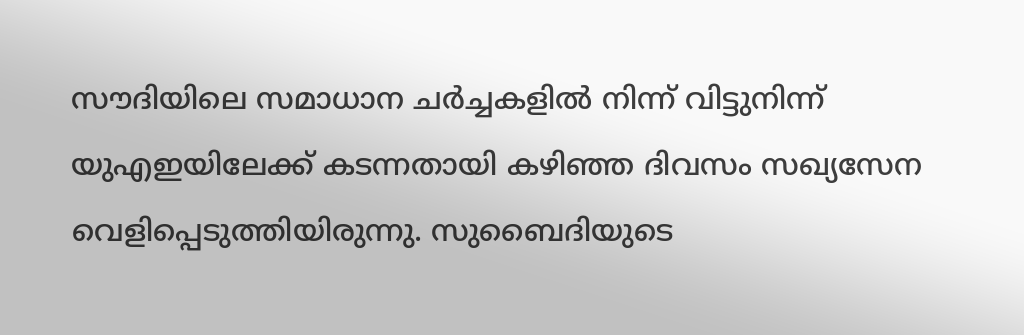സൗദിയിലെ സമാധാന ചര്‍ച്ചകളില്‍ നിന്ന് വിട്ടുനിന്ന് യുഎഇയിലേക്ക് കടന്നതായി കഴിഞ്ഞ ദിവസം സഖ്യസേന വെളിപ്പെടുത്തിയിരുന്നു. സുബൈദിയുടെ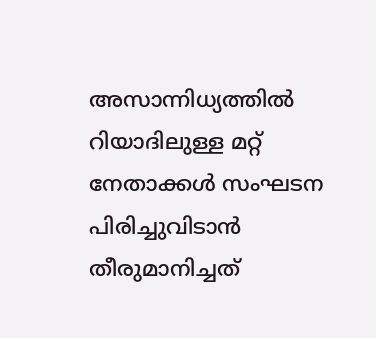അസാന്നിധ്യത്തില്‍ റിയാദിലുള്ള മറ്റ് നേതാക്കള്‍ സംഘടന പിരിച്ചുവിടാന്‍ തീരുമാനിച്ചത്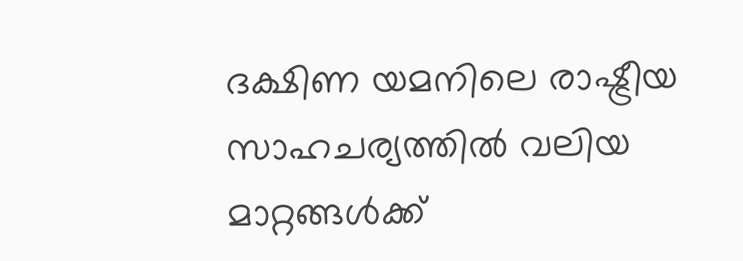ദക്ഷിണ യമനിലെ രാഷ്ട്രീയ സാഹചര്യത്തില്‍ വലിയ മാറ്റങ്ങള്‍ക്ക്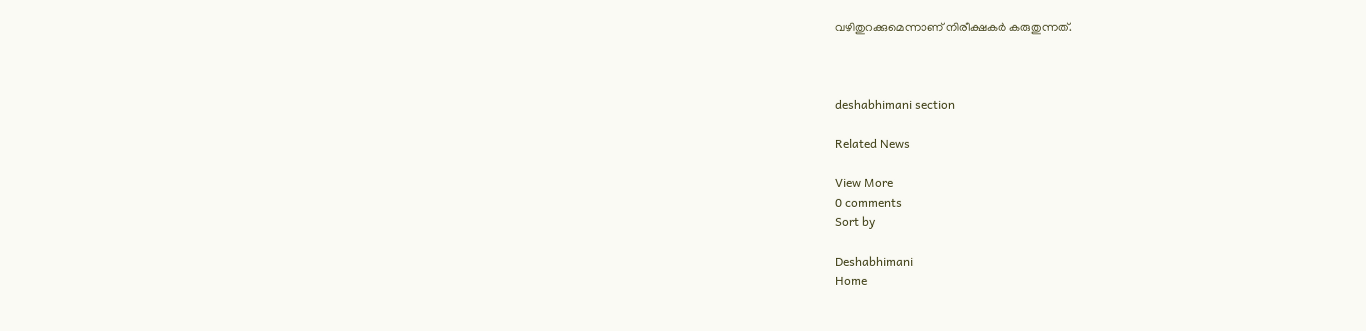വഴിതുറക്കുമെന്നാണ് നിരീക്ഷകര്‍ കരുതുന്നത്.



deshabhimani section

Related News

View More
0 comments
Sort by

Deshabhimani
Home